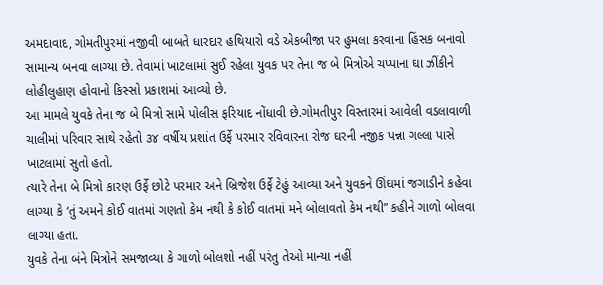અમદાવાદ, ગોમતીપુરમાં નજીવી બાબતે ધારદાર હથિયારો વડે એકબીજા પર હુમલા કરવાના હિંસક બનાવો સામાન્ય બનવા લાગ્યા છે. તેવામાં ખાટલામાં સુઈ રહેલા યુવક પર તેના જ બે મિત્રોએ ચપ્પાના ઘા ઝીંકીને લોહીલુહાણ હોવાનો કિસ્સો પ્રકાશમાં આવ્યો છે.
આ મામલે યુવકે તેના જ બે મિત્રો સામે પોલીસ ફરિયાદ નોંધાવી છે.ગોમતીપુર વિસ્તારમાં આવેલી વડલાવાળી ચાલીમાં પરિવાર સાથે રહેતો ૩૪ વર્ષીય પ્રશાંત ઉર્ફે પરમાર રવિવારના રોજ ઘરની નજીક પન્ના ગલ્લા પાસે ખાટલામાં સુતો હતો.
ત્યારે તેના બે મિત્રો કારણ ઉર્ફે છોટે પરમાર અને બ્રિજેશ ઉર્ફે ટેહું આવ્યા અને યુવકને ઊંઘમાં જગાડીને કહેવા લાગ્યા કે ‘તું અમને કોઈ વાતમાં ગણતો કેમ નથી કે કોઈ વાતમાં મને બોલાવતો કેમ નથી” કહીને ગાળો બોલવા લાગ્યા હતા.
યુવકે તેના બંને મિત્રોને સમજાવ્યા કે ગાળો બોલશો નહીં પરંતુ તેઓ માન્યા નહીં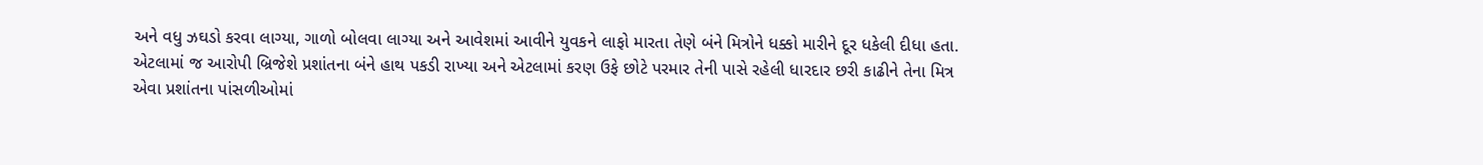અને વધુ ઝઘડો કરવા લાગ્યા, ગાળો બોલવા લાગ્યા અને આવેશમાં આવીને યુવકને લાફો મારતા તેણે બંને મિત્રોને ધક્કો મારીને દૂર ધકેલી દીધા હતા. એટલામાં જ આરોપી બ્રિજેશે પ્રશાંતના બંને હાથ પકડી રાખ્યા અને એટલામાં કરણ ઉફે છોટે પરમાર તેની પાસે રહેલી ધારદાર છરી કાઢીને તેના મિત્ર એવા પ્રશાંતના પાંસળીઓમાં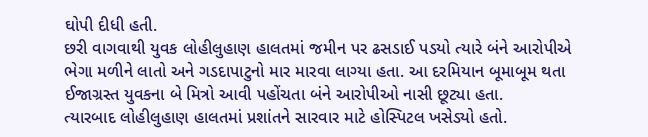ઘોપી દીધી હતી.
છરી વાગવાથી યુવક લોહીલુહાણ હાલતમાં જમીન પર ઢસડાઈ પડયો ત્યારે બંને આરોપીએ ભેગા મળીને લાતો અને ગડદાપાટુનો માર મારવા લાગ્યા હતા. આ દરમિયાન બૂમાબૂમ થતા ઈજાગ્રસ્ત યુવકના બે મિત્રો આવી પહોંચતા બંને આરોપીઓ નાસી છૂટ્યા હતા.
ત્યારબાદ લોહીલુહાણ હાલતમાં પ્રશાંતને સારવાર માટે હોસ્પિટલ ખસેડ્યો હતો.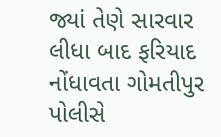જ્યાં તેણે સારવાર લીધા બાદ ફરિયાદ નોંધાવતા ગોમતીપુર પોલીસે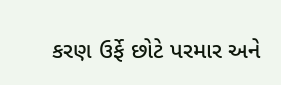કરણ ઉર્ફે છોટે પરમાર અને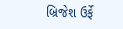બ્રિજેશ ઉર્ફે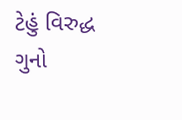ટેહું વિરુદ્ધ ગુનો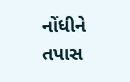નોંધીને તપાસ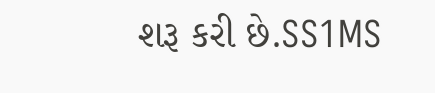શરૂ કરી છે.SS1MS